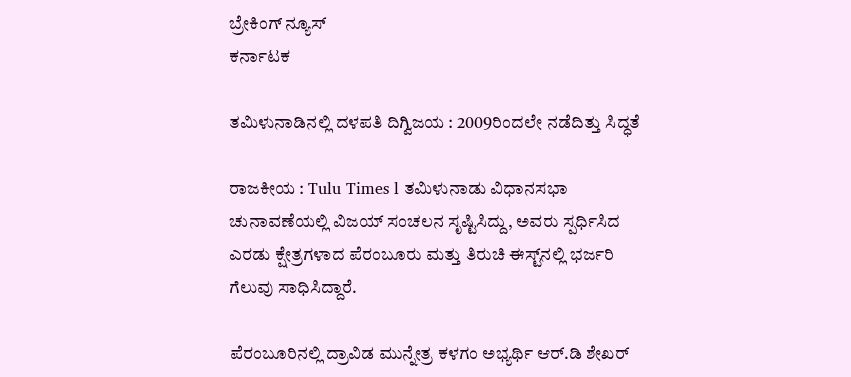ಬ್ರೇಕಿಂಗ್ ನ್ಯೂಸ್
ಕರ್ನಾಟಕ

ತಮಿಳುನಾಡಿನಲ್ಲಿ ದಳಪತಿ ದಿಗ್ವಿಜಯ : 2009ರಿಂದಲೇ ನಡೆದಿತ್ತು ಸಿದ್ಧತೆ

ರಾಜಕೀಯ : Tulu Times l ತಮಿಳುನಾಡು ವಿಧಾನಸಭಾ ಚುನಾವಣೆಯಲ್ಲಿ ವಿಜಯ್ ಸಂಚಲನ ಸೃಷ್ಟಿಸಿದ್ದು, ಅವರು ಸ್ಪರ್ಧಿಸಿದ ಎರಡು ಕ್ಷೇತ್ರಗಳಾದ ಪೆರಂಬೂರು ಮತ್ತು ತಿರುಚಿ ಈಸ್ಟ್‌ನಲ್ಲಿ ಭರ್ಜರಿ ಗೆಲುವು ಸಾಧಿಸಿದ್ದಾರೆ.

ಪೆರಂಬೂರಿನಲ್ಲಿ ದ್ರಾವಿಡ ಮುನ್ನೇತ್ರ ಕಳಗಂ ಅಭ್ಯರ್ಥಿ ಆರ್.ಡಿ ಶೇಖರ್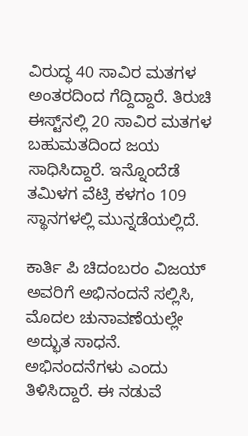ವಿರುದ್ಧ 40 ಸಾವಿರ ಮತಗಳ ಅಂತರದಿಂದ ಗೆದ್ದಿದ್ದಾರೆ. ತಿರುಚಿ ಈಸ್ಟ್‌ನಲ್ಲಿ 20 ಸಾವಿರ ಮತಗಳ ಬಹುಮತದಿಂದ ಜಯ ಸಾಧಿಸಿದ್ದಾರೆ. ಇನ್ನೊಂದೆಡೆ ತಮಿಳಗ ವೆಟ್ರಿ ಕಳಗಂ 109 ಸ್ಥಾನಗಳಲ್ಲಿ ಮುನ್ನಡೆಯಲ್ಲಿದೆ.

ಕಾರ್ತಿ ಪಿ ಚಿದಂಬರಂ ವಿಜಯ್ ಅವರಿಗೆ ಅಭಿನಂದನೆ ಸಲ್ಲಿಸಿ, ಮೊದಲ ಚುನಾವಣೆಯಲ್ಲೇ ಅದ್ಭುತ ಸಾಧನೆ. ಅಭಿನಂದನೆಗಳು ಎಂದು ತಿಳಿಸಿದ್ದಾರೆ. ಈ ನಡುವೆ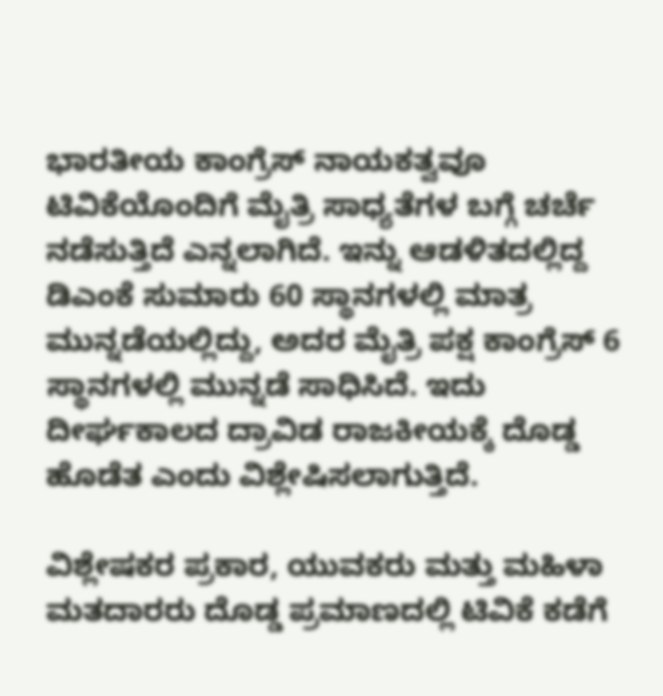ಭಾರತೀಯ ಕಾಂಗ್ರೆಸ್ ನಾಯಕತ್ವವೂ ಟಿವಿಕೆಯೊಂದಿಗೆ ಮೈತ್ರಿ ಸಾಧ್ಯತೆಗಳ ಬಗ್ಗೆ ಚರ್ಚೆ ನಡೆಸುತ್ತಿದೆ ಎನ್ನಲಾಗಿದೆ. ಇನ್ನು ಆಡಳಿತದಲ್ಲಿದ್ದ ಡಿಎಂಕೆ ಸುಮಾರು 60 ಸ್ಥಾನಗಳಲ್ಲಿ ಮಾತ್ರ ಮುನ್ನಡೆಯಲ್ಲಿದ್ದು, ಅದರ ಮೈತ್ರಿ ಪಕ್ಷ ಕಾಂಗ್ರೆಸ್ 6 ಸ್ಥಾನಗಳಲ್ಲಿ ಮುನ್ನಡೆ ಸಾಧಿಸಿದೆ. ಇದು ದೀರ್ಘಕಾಲದ ದ್ರಾವಿಡ ರಾಜಕೀಯಕ್ಕೆ ದೊಡ್ಡ ಹೊಡೆತ ಎಂದು ವಿಶ್ಲೇಷಿಸಲಾಗುತ್ತಿದೆ.

ವಿಶ್ಲೇಷಕರ ಪ್ರಕಾರ, ಯುವಕರು ಮತ್ತು ಮಹಿಳಾ ಮತದಾರರು ದೊಡ್ಡ ಪ್ರಮಾಣದಲ್ಲಿ ಟಿವಿಕೆ ಕಡೆಗೆ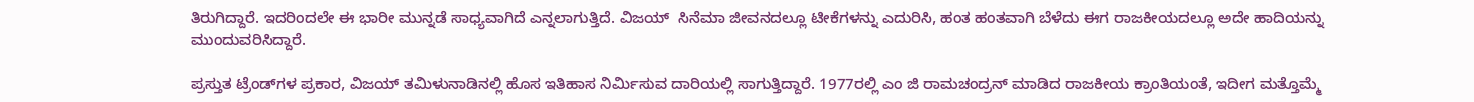ತಿರುಗಿದ್ದಾರೆ. ಇದರಿಂದಲೇ ಈ ಭಾರೀ ಮುನ್ನಡೆ ಸಾಧ್ಯವಾಗಿದೆ ಎನ್ನಲಾಗುತ್ತಿದೆ. ವಿಜಯ್  ಸಿನೆಮಾ ಜೀವನದಲ್ಲೂ ಟೀಕೆಗಳನ್ನು ಎದುರಿಸಿ, ಹಂತ ಹಂತವಾಗಿ ಬೆಳೆದು ಈಗ ರಾಜಕೀಯದಲ್ಲೂ ಅದೇ ಹಾದಿಯನ್ನು ಮುಂದುವರಿಸಿದ್ದಾರೆ.

ಪ್ರಸ್ತುತ ಟ್ರೆಂಡ್‌ಗಳ ಪ್ರಕಾರ, ವಿಜಯ್ ತಮಿಳುನಾಡಿನಲ್ಲಿ ಹೊಸ ಇತಿಹಾಸ ನಿರ್ಮಿಸುವ ದಾರಿಯಲ್ಲಿ ಸಾಗುತ್ತಿದ್ದಾರೆ. 1977ರಲ್ಲಿ ಎಂ ಜಿ ರಾಮಚಂದ್ರನ್ ಮಾಡಿದ ರಾಜಕೀಯ ಕ್ರಾಂತಿಯಂತೆ, ಇದೀಗ ಮತ್ತೊಮ್ಮೆ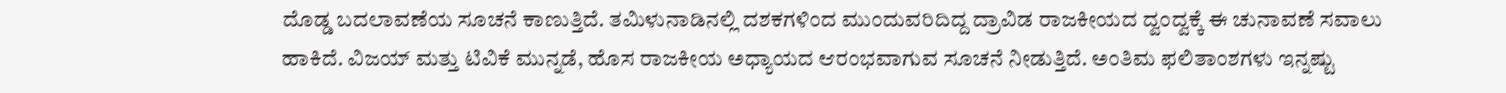ದೊಡ್ಡ ಬದಲಾವಣೆಯ ಸೂಚನೆ ಕಾಣುತ್ತಿದೆ. ತಮಿಳುನಾಡಿನಲ್ಲಿ ದಶಕಗಳಿಂದ ಮುಂದುವರಿದಿದ್ದ ದ್ರಾವಿಡ ರಾಜಕೀಯದ ದ್ವಂದ್ವಕ್ಕೆ ಈ ಚುನಾವಣೆ ಸವಾಲು ಹಾಕಿದೆ. ವಿಜಯ್ ಮತ್ತು ಟಿವಿಕೆ ಮುನ್ನಡೆ, ಹೊಸ ರಾಜಕೀಯ ಅಧ್ಯಾಯದ ಆರಂಭವಾಗುವ ಸೂಚನೆ ನೀಡುತ್ತಿದೆ. ಅಂತಿಮ ಫಲಿತಾಂಶಗಳು ಇನ್ನಷ್ಟು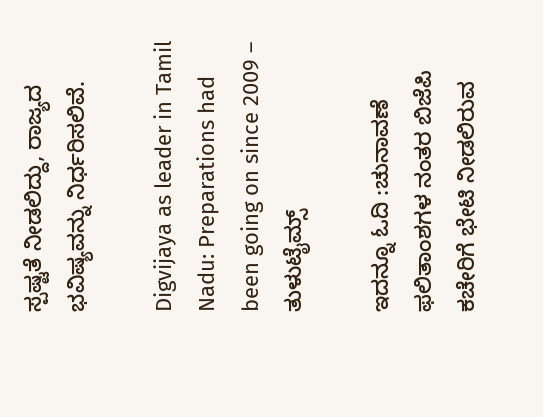ಸ್ಪಷ್ಟತೆ ನೀಡಲಿದ್ದು, ರಾಜ್ಯದ ಭವಿಷ್ಯವನ್ನು ನಿರ್ಧರಿಸಲಿವೆ.

Digvijaya as leader in Tamil Nadu: Preparations had been going on since 2009 – ತುಳುಟೈಮ್ಸ್

ಇದನ್ನೂ ಓದಿ :ಚುನಾವಣೆ ಫಲಿತಾಂಶಗಳ ನಂತರ ಬಿಜೆಪಿ ಕಚೇರಿಗೆ ಭೇಟಿ ನೀಡಲಿರುವ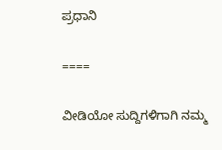ಪ್ರಧಾನಿ

====

ವೀಡಿಯೋ ಸುದ್ದಿಗಳಿಗಾಗಿ ನಮ್ಮ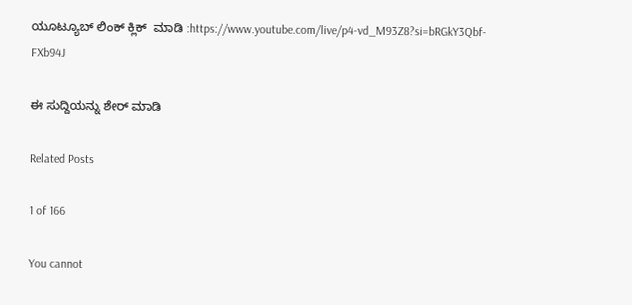ಯೂಟ್ಯೂಬ್ ಲಿಂಕ್ ಕ್ಲಿಕ್  ಮಾಡಿ :https://www.youtube.com/live/p4-vd_M93Z8?si=bRGkY3Qbf-FXb94J

ಈ ಸುದ್ದಿಯನ್ನು ಶೇರ್ ಮಾಡಿ

Related Posts

1 of 166

You cannot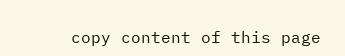copy content of this page